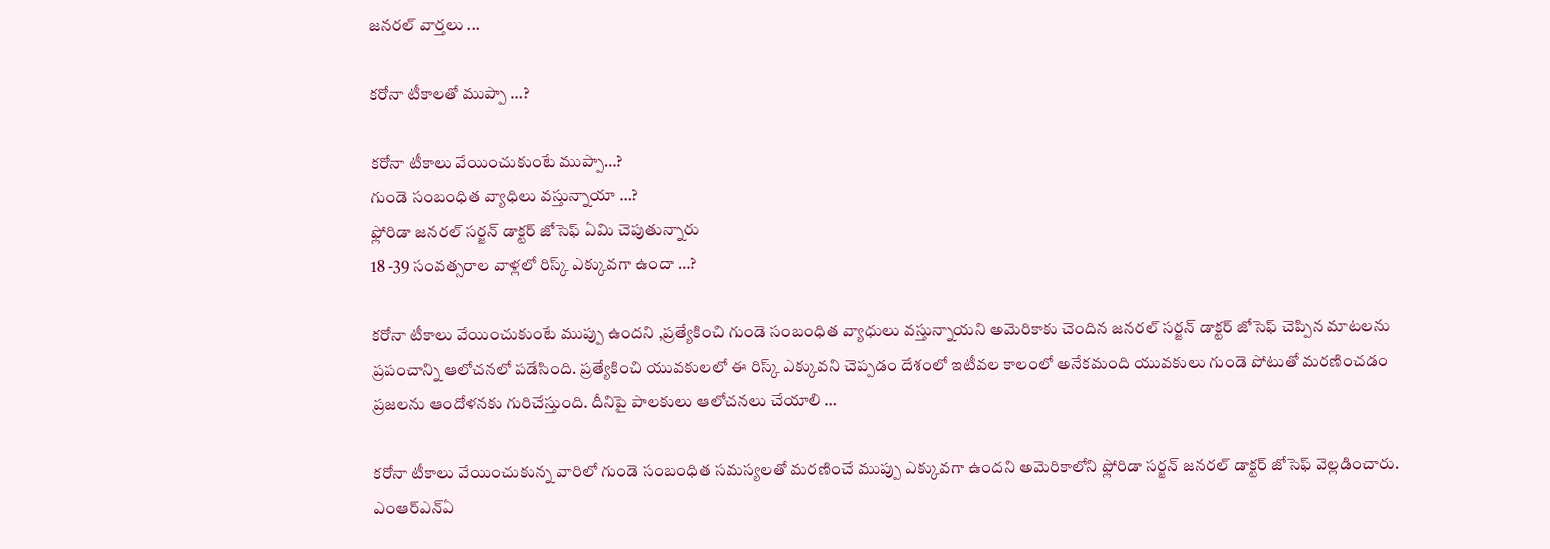జనరల్ వార్తలు ...

కరోనా టీకాలతో ముప్పా …?

కరోనా టీకాలు వేయించుకుంటే ముప్పా…?
గుండె సంబంధిత వ్యాధిలు వస్తున్నాయా …?
ఫ్లోరిడా జనరల్ సర్జన్ డాక్టర్ జోసెఫ్ ఏమి చెపుతున్నారు
18 -39 సంవత్సరాల వాళ్లలో రిస్క్ ఎక్కువగా ఉందా …?

కరోనా టీకాలు వేయించుకుంటే ముప్పు ఉందని ,ప్రత్యేకించి గుండె సంబంధిత వ్యాధులు వస్తున్నాయని అమెరికాకు చెందిన జనరల్ సర్జన్ డాక్టర్ జోసెఫ్ చెప్పిన మాటలను ప్రపంచాన్ని ఆలోచనలో పడేసింది. ప్రత్యేకించి యువకులలో ఈ రిస్క్ ఎక్కువని చెప్పడం దేశంలో ఇటీవల కాలంలో అనేకమంది యువకులు గుండె పోటుతో మరణించడం ప్రజలను ఆందోళనకు గురిచేస్తుంది. దీనిపై పాలకులు ఆలోచనలు చేయాలి …

కరోనా టీకాలు వేయించుకున్న వారిలో గుండె సంబంధిత సమస్యలతో మరణించే ముప్పు ఎక్కువగా ఉందని అమెరికాలోని ఫ్లోరిడా సర్జన్ జనరల్ డాక్టర్ జోసెఫ్ వెల్లడించారు. ఎంఆర్ఎన్ఏ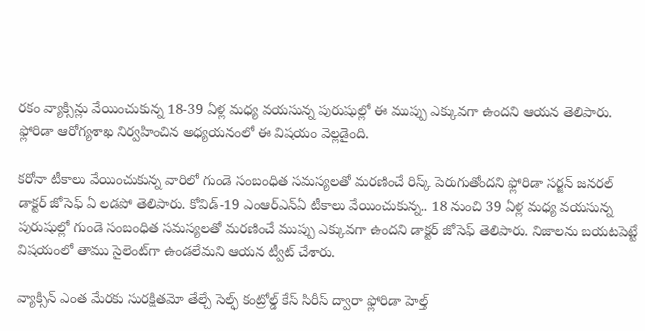రకం వ్యాక్సిన్లు వేయించుకున్న 18-39 ఏళ్ల మధ్య వయసున్న పురుషుల్లో ఈ ముప్పు ఎక్కువగా ఉందని ఆయన తెలిపారు. ఫ్లోరిడా ఆరోగ్యశాఖ నిర్వహించిన అధ్యయనంలో ఈ విషయం వెల్లడైంది.

కరోనా టీకాలు వేయించుకున్న వారిలో గుండె సంబంధిత సమస్యలతో మరణించే రిస్క్ పెరుగుతోందని ఫ్లోరిడా సర్జన్ జనరల్ డాక్టర్ జోసెఫ్ ఏ లడపో తెలిపారు. కోవిడ్-19 ఎంఆర్ఎన్ఏ టీకాలు వేయించుకున్న.. 18 నుంచి 39 ఏళ్ల మధ్య వయసున్న పురుషుల్లో గుండె సంబంధిత సమస్యలతో మరణించే ముప్పు ఎక్కువగా ఉందని డాక్టర్ జోసెఫ్ తెలిపారు. నిజాలను బయటపెట్టే విషయంలో తాము సైలెంట్‌గా ఉండలేమని ఆయన ట్వీట్ చేశారు.

వ్యాక్సిన్ ఎంత మేరకు సురక్షితమో తేల్చే సెల్ఫ్ కంట్రోల్డ్ కేస్ సిరీస్ ద్వారా ఫ్లోరిడా హెల్త్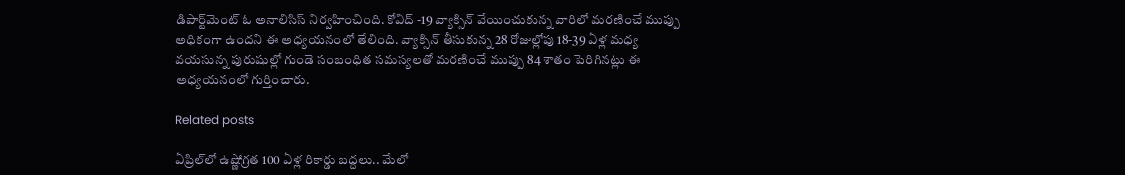డిపార్ట్‌మెంట్ ఓ అనాలిసిస్ నిర్వహించింది. కోవిద్ -19 వ్యాక్సిన్ వేయించుకున్న వారిలో మరణించే ముప్పు అధికంగా ఉందని ఈ అధ్యయనంలో తేలింది. వ్యాక్సిన్ తీసుకున్న 28 రోజుల్లోపు 18-39 ఏళ్ల మధ్య వయసున్న పురుషుల్లో గుండె సంబంధిత సమస్యలతో మరణించే ముప్పు 84 శాతం పెరిగినట్లు ఈ అధ్యయనంలో గుర్తించారు.

Related posts

ఏప్రిల్‌లో ఉష్ణోగ్రత 100 ఏళ్ల రికార్డు బద్దలు.. మేలో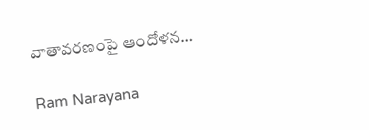వాతావరణంపై ఆందోళన…

Ram Narayana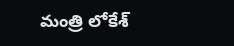మంత్రి లోకేశ్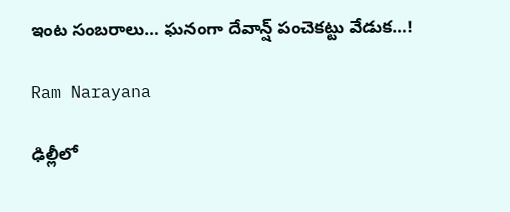ఇంట సంబరాలు… ఘనంగా దేవాన్ష్ పంచెకట్టు వేడుక…!

Ram Narayana

ఢిల్లీలో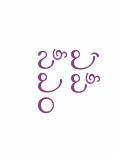ఏపీ సీఎం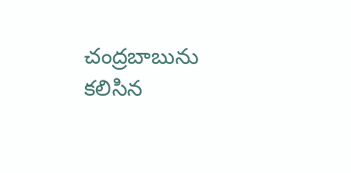చంద్రబాబును కలిసిన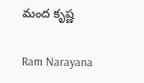మంద కృష్ణ

Ram Narayana